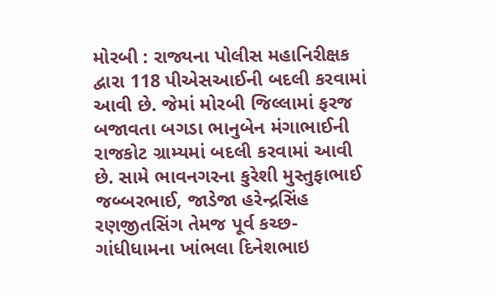મોરબી : રાજ્યના પોલીસ મહાનિરીક્ષક દ્વારા 118 પીએસઆઈની બદલી કરવામાં આવી છે. જેમાં મોરબી જિલ્લામાં ફરજ બજાવતા બગડા ભાનુબેન મંગાભાઈની રાજકોટ ગ્રામ્યમાં બદલી કરવામાં આવી છે. સામે ભાવનગરના કુરેશી મુસ્તુફાભાઈ જબ્બરભાઈ, જાડેજા હરેન્દ્રસિંહ રણજીતસિંગ તેમજ પૂર્વ કચ્છ-ગાંધીધામના ખાંભલા દિનેશભાઇ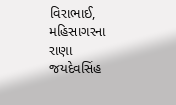વિરાભાઈ, મહિસાગરના રાણા જયદેવસિંહ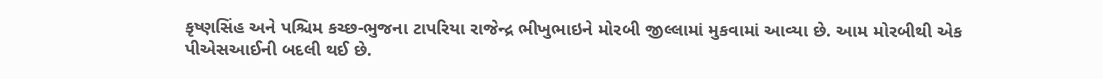કૃષ્ણસિંહ અને પશ્ચિમ કચ્છ-ભુજના ટાપરિયા રાજેન્દ્ર ભીખુભાઇને મોરબી જીલ્લામાં મુકવામાં આવ્યા છે. આમ મોરબીથી એક પીએસઆઈની બદલી થઈ છે.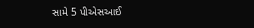સામે 5 પીએસઆઈ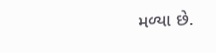મળ્યા છે.